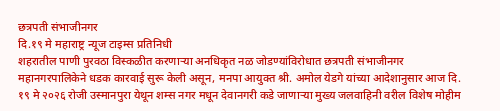छत्रपती संभाजीनगर
दि.१९ मे महाराष्ट्र न्यूज टाइम्स प्रतिनिधी
शहरातील पाणी पुरवठा विस्कळीत करणाऱ्या अनधिकृत नळ जोडण्यांविरोधात छत्रपती संभाजीनगर महानगरपालिकेने धडक कारवाई सुरू केली असून, मनपा आयुक्त श्री. अमोल येडगे यांच्या आदेशानुसार आज दि. १९ मे २०२६ रोजी उस्मानपुरा येथून शम्स नगर मधून देवानगरी कडे जाणाऱ्या मुख्य जलवाहिनी वरील विशेष मोहीम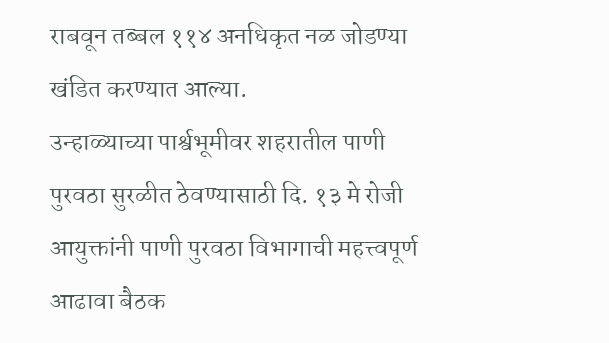राबवून तब्बल ११४ अनधिकृत नळ जोडण्या खंडित करण्यात आल्या.
उन्हाळ्याच्या पार्श्वभूमीवर शहरातील पाणी पुरवठा सुरळीत ठेवण्यासाठी दि. १३ मे रोजी आयुक्तांनी पाणी पुरवठा विभागाची महत्त्वपूर्ण आढावा बैठक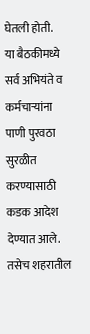घेतली होती.
या बैठकीमध्ये सर्व अभियंते व कर्मचाऱ्यांना पाणी पुरवठा सुरळीत करण्यासाठी कडक आदेश देण्यात आले. तसेच शहरातील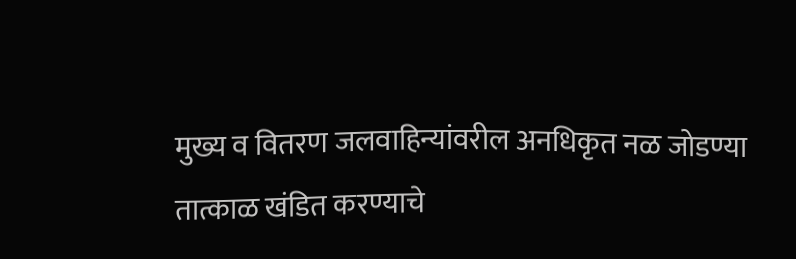मुख्य व वितरण जलवाहिन्यांवरील अनधिकृत नळ जोडण्या तात्काळ खंडित करण्याचे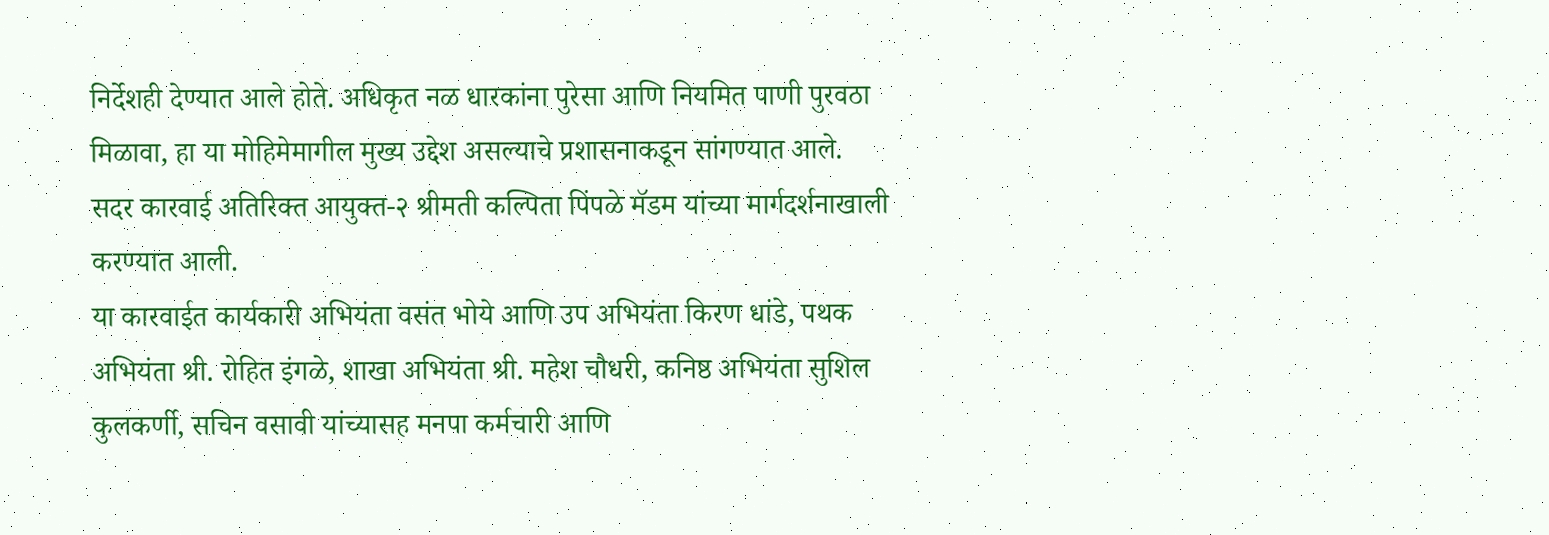निर्देशही देण्यात आले होते. अधिकृत नळ धारकांना पुरेसा आणि नियमित पाणी पुरवठा मिळावा, हा या मोहिमेमागील मुख्य उद्देश असल्याचे प्रशासनाकडून सांगण्यात आले.
सदर कारवाई अतिरिक्त आयुक्त-२ श्रीमती कल्पिता पिंपळे मॅडम यांच्या मार्गदर्शनाखाली करण्यात आली.
या कारवाईत कार्यकारी अभियंता वसंत भोये आणि उप अभियंता किरण धांडे, पथक अभियंता श्री. रोहित इंगळे, शाखा अभियंता श्री. महेश चौधरी, कनिष्ठ अभियंता सुशिल कुलकर्णी, सचिन वसावी यांच्यासह मनपा कर्मचारी आणि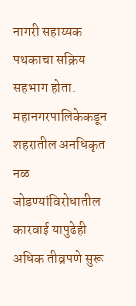नागरी सहाय्यक पथकाचा सक्रिय सहभाग होता.
महानगरपालिकेकडून शहरातील अनधिकृत नळ जोडण्यांविरोधातील कारवाई यापुढेही अधिक तीव्रपणे सुरू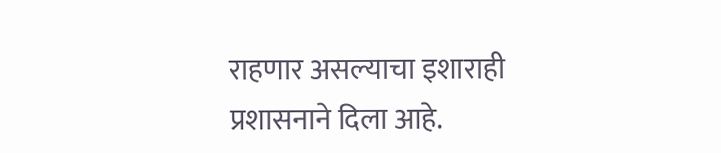राहणार असल्याचा इशाराही प्रशासनाने दिला आहे.